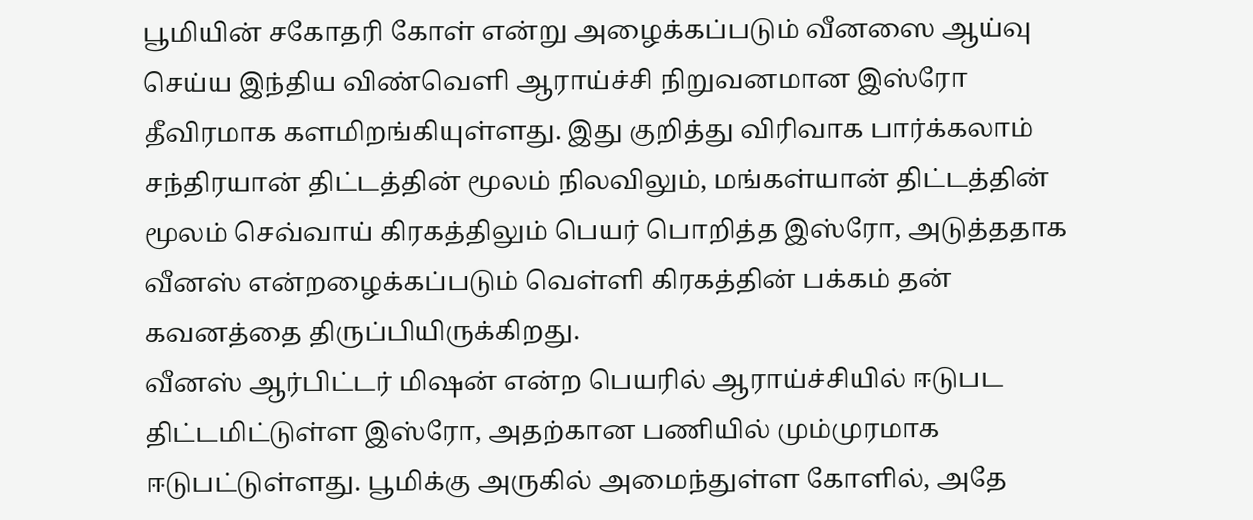பூமியின் சகோதரி கோள் என்று அழைக்கப்படும் வீனஸை ஆய்வு செய்ய இந்திய விண்வெளி ஆராய்ச்சி நிறுவனமான இஸ்ரோ தீவிரமாக களமிறங்கியுள்ளது. இது குறித்து விரிவாக பார்க்கலாம்
சந்திரயான் திட்டத்தின் மூலம் நிலவிலும், மங்கள்யான் திட்டத்தின் மூலம் செவ்வாய் கிரகத்திலும் பெயர் பொறித்த இஸ்ரோ, அடுத்ததாக வீனஸ் என்றழைக்கப்படும் வெள்ளி கிரகத்தின் பக்கம் தன் கவனத்தை திருப்பியிருக்கிறது.
வீனஸ் ஆர்பிட்டர் மிஷன் என்ற பெயரில் ஆராய்ச்சியில் ஈடுபட திட்டமிட்டுள்ள இஸ்ரோ, அதற்கான பணியில் மும்முரமாக ஈடுபட்டுள்ளது. பூமிக்கு அருகில் அமைந்துள்ள கோளில், அதே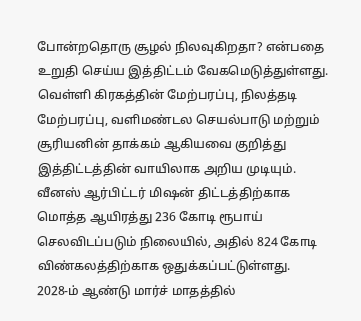போன்றதொரு சூழல் நிலவுகிறதா? என்பதை உறுதி செய்ய இத்திட்டம் வேகமெடுத்துள்ளது. வெள்ளி கிரகத்தின் மேற்பரப்பு, நிலத்தடி மேற்பரப்பு, வளிமண்டல செயல்பாடு மற்றும் சூரியனின் தாக்கம் ஆகியவை குறித்து இத்திட்டத்தின் வாயிலாக அறிய முடியும்.
வீனஸ் ஆர்பிட்டர் மிஷன் திட்டத்திற்காக மொத்த ஆயிரத்து 236 கோடி ரூபாய் செலவிடப்படும் நிலையில், அதில் 824 கோடி விண்கலத்திற்காக ஒதுக்கப்பட்டுள்ளது.
2028-ம் ஆண்டு மார்ச் மாதத்தில்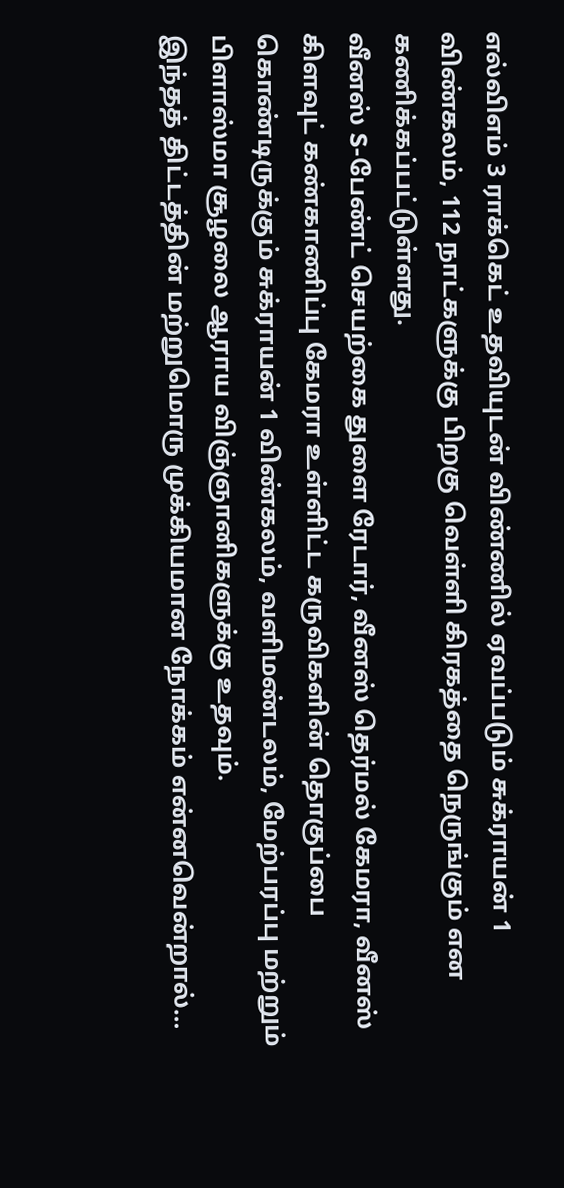எல்விஎம் 3 ராக்கெட் உதவியுடன் விண்ணில் ஏவப்படும் சுக்ராயன் 1 விண்கலம், 112 நாட்களுக்கு பிறகு வெள்ளி கிரகத்தை நெருங்கும் என கணிக்கப்பட்டுள்ளது.
வீனஸ் S-பேண்ட் செயற்கை துளை ரேடார், வீனஸ் தெர்மல் கேமரா, வீனஸ் கிளவுட் கண்காணிப்பு கேமரா உள்ளிட்ட கருவிகளின் தொகுப்பை கொண்டிருக்கும் சுக்ராயன் 1 விண்கலம், வளிமண்டலம், மேற்பரப்பு மற்றும் பிளாஸ்மா சூழலை ஆராய விஞ்ஞானிகளுக்கு உதவும்.
இந்தத் திட்டத்தின் மற்றுமொரு முக்கியமான நோக்கம் என்னவென்றால்…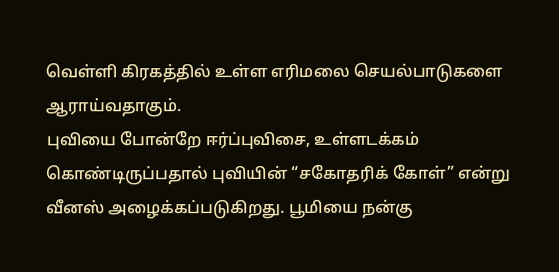வெள்ளி கிரகத்தில் உள்ள எரிமலை செயல்பாடுகளை ஆராய்வதாகும்.
புவியை போன்றே ஈர்ப்புவிசை, உள்ளடக்கம் கொண்டிருப்பதால் புவியின் “சகோதரிக் கோள்” என்று வீனஸ் அழைக்கப்படுகிறது. பூமியை நன்கு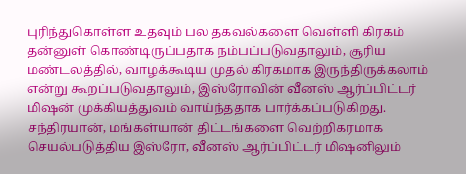புரிந்துகொள்ள உதவும் பல தகவல்களை வெள்ளி கிரகம் தன்னுள் கொண்டிருப்பதாக நம்பப்படுவதாலும், சூரிய மண்டலத்தில், வாழக்கூடிய முதல் கிரகமாக இருந்திருக்கலாம் என்று கூறப்படுவதாலும், இஸ்ரோவின் வீனஸ் ஆர்ப்பிட்டர் மிஷன் முக்கியத்துவம் வாய்ந்ததாக பார்க்கப்படுகிறது.
சந்திரயான், மங்கள்யான் திட்டங்களை வெற்றிகரமாக செயல்படுத்திய இஸ்ரோ, வீனஸ் ஆர்ப்பிட்டர் மிஷனிலும்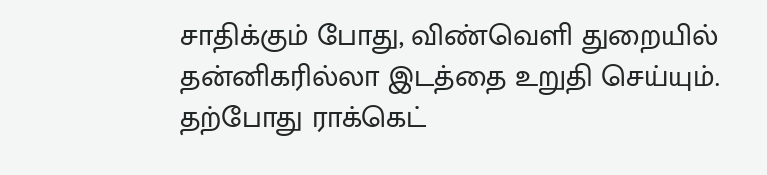சாதிக்கும் போது, விண்வெளி துறையில் தன்னிகரில்லா இடத்தை உறுதி செய்யும். தற்போது ராக்கெட்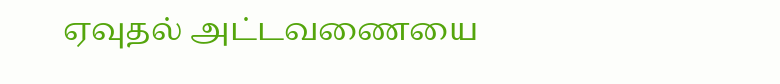ஏவுதல் அட்டவணையை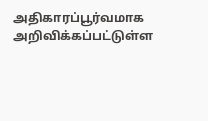அதிகாரப்பூர்வமாக அறிவிக்கப்பட்டுள்ள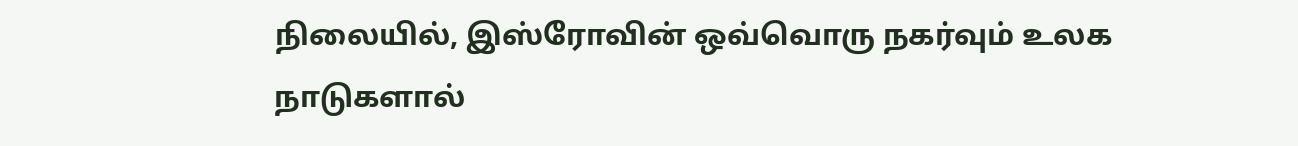நிலையில், இஸ்ரோவின் ஒவ்வொரு நகர்வும் உலக நாடுகளால்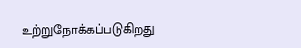உற்றுநோக்கப்படுகிறது